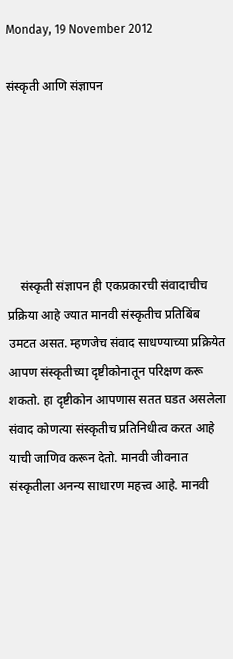Monday, 19 November 2012

संस्कृती आणि संज्ञापन






    संस्कृती संज्ञापन ही एकप्रकारची संवादाचीच प्रक्रिया आहे ज्यात मानवी संस्कृतीच प्रतिबिंब उमटत असत. म्हणजेच संवाद साधण्याच्या प्रक्रियेत आपण संस्कृतीच्या दृष्टीकोनातून परिक्षण करू शकतो. हा दृष्टीकोन आपणास सतत घडत असलेला संवाद कोणत्या संस्कृतीच प्रतिनिधीत्व करत आहे याची जाणिव करून देतो. मानवी जीवनात संस्कृतीला अनन्य साधारण महत्त्व आहे. मानवी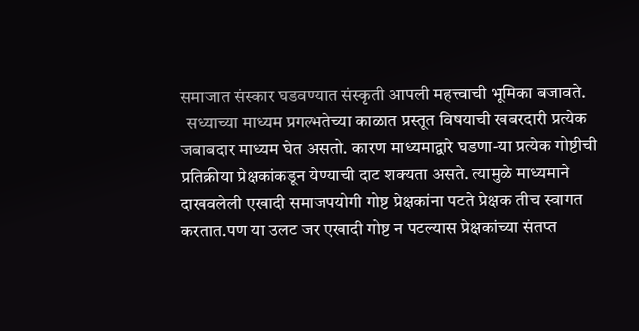समाजात संस्कार घडवण्यात संस्कृती आपली महत्त्वाची भूमिका बजावते.
  सध्याच्या माध्यम प्रगल्भतेच्या काळात प्रस्तूत विषयाची खबरदारी प्रत्येक जबाबदार माध्यम घेत असतो. कारण माध्यमाद्वारे घडणा-या प्रत्येक गोष्टीची प्रतिक्रीया प्रेक्षकांकडून येण्याची दाट शक्यता असते. त्यामुळे माध्यमाने दाखवलेली एखादी समाजपयोगी गोष्ट प्रेक्षकांना पटते प्रेक्षक तीच स्वागत करतात.पण या उलट जर एखादी गोष्ट न पटल्यास प्रेक्षकांच्या संतप्त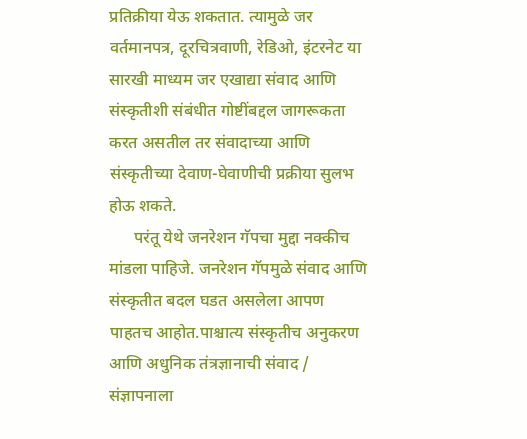प्रतिक्रीया येऊ शकतात. त्यामुळे जर वर्तमानपत्र, दूरचित्रवाणी, रेडिओ, इंटरनेट या सारखी माध्यम जर एखाद्या संवाद आणि संस्कृतीशी संबंधीत गोष्टींबद्दल जागरूकता करत असतील तर संवादाच्या आणि संस्कृतीच्या देवाण-घेवाणीची प्रक्रीया सुलभ होऊ शकते.
      परंतू येथे जनरेशन गॅपचा मुद्दा नक्कीच मांडला पाहिजे. जनरेशन गॅपमुळे संवाद आणि संस्कृतीत बदल घडत असलेला आपण पाहतच आहोत.पाश्चात्य संस्कृतीच अनुकरण आणि अधुनिक तंत्रज्ञानाची संवाद / संज्ञापनाला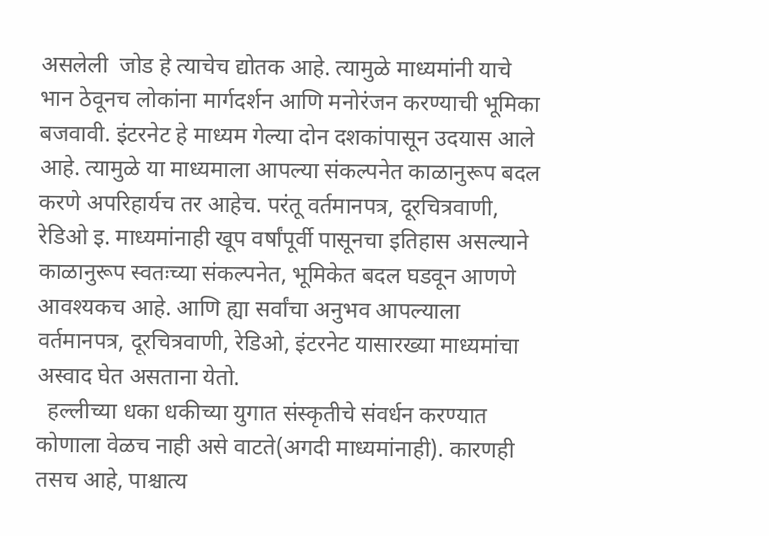असलेली  जोड हे त्याचेच द्योतक आहे. त्यामुळे माध्यमांनी याचे भान ठेवूनच लोकांना मार्गदर्शन आणि मनोरंजन करण्याची भूमिका बजवावी. इंटरनेट हे माध्यम गेल्या दोन दशकांपासून उदयास आले आहे. त्यामुळे या माध्यमाला आपल्या संकल्पनेत काळानुरूप बदल करणे अपरिहार्यच तर आहेच. परंतू वर्तमानपत्र, दूरचित्रवाणी, रेडिओ इ. माध्यमांनाही खूप वर्षांपूर्वी पासूनचा इतिहास असल्याने काळानुरूप स्वतःच्या संकल्पनेत, भूमिकेत बदल घडवून आणणे आवश्यकच आहे. आणि ह्या सर्वांचा अनुभव आपल्याला वर्तमानपत्र, दूरचित्रवाणी, रेडिओ, इंटरनेट यासारख्या माध्यमांचा अस्वाद घेत असताना येतो.
  हल्लीच्या धका धकीच्या युगात संस्कृतीचे संवर्धन करण्यात कोणाला वेळच नाही असे वाटते(अगदी माध्यमांनाही). कारणही तसच आहे, पाश्चात्य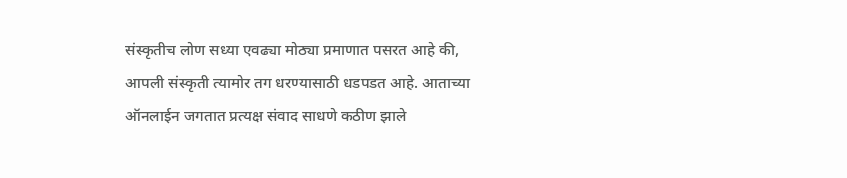संस्कृतीच लोण सध्या एवढ्या मोठ्या प्रमाणात पसरत आहे की, आपली संस्कृती त्यामोर तग धरण्यासाठी धडपडत आहे. आताच्या ऑनलाईन जगतात प्रत्यक्ष संवाद साधणे कठीण झाले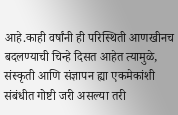आहे.काही वर्षांनी ही परिस्थिती आणखीनच बदलण्याची चिन्हे दिसत आहेत त्यामुळे, संस्कृती आणि संज्ञापन ह्या एकमेकांशी संबंधीत गोष्टी जरी असल्या तरी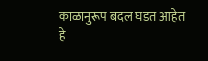काळानुरूप बदल घडत आहेत हे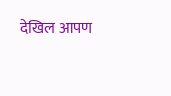देखिल आपण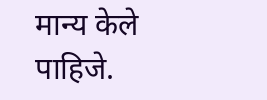मान्य केले पाहिजे.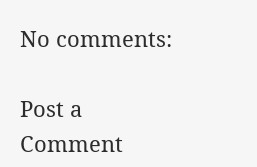No comments:

Post a Comment